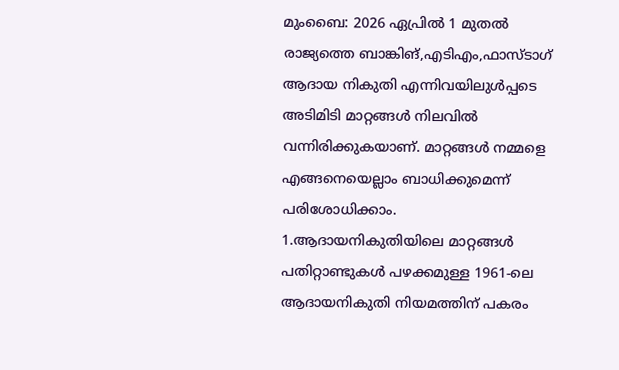മുംബൈ: 2026 ഏപ്രിൽ 1 മുതൽ രാജ്യത്തെ ബാങ്കിങ്,എടിഎം,ഫാസ്ടാഗ് ആദായ നികുതി എന്നിവയിലുൾപ്പടെ അടിമിടി മാറ്റങ്ങൾ നിലവിൽ വന്നിരിക്കുകയാണ്. മാറ്റങ്ങൾ നമ്മളെ എങ്ങനെയെല്ലാം ബാധിക്കുമെന്ന് പരിശോധിക്കാം.
1.ആദായനികുതിയിലെ മാറ്റങ്ങൾ
പതിറ്റാണ്ടുകൾ പഴക്കമുള്ള 1961-ലെ ആദായനികുതി നിയമത്തിന് പകരം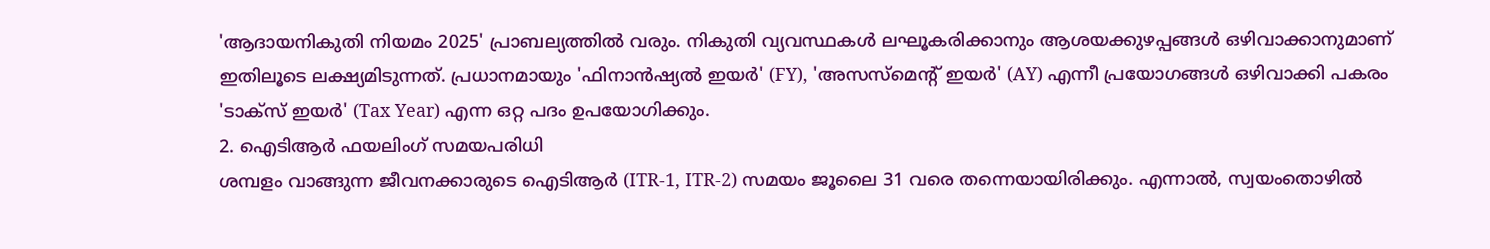'ആദായനികുതി നിയമം 2025' പ്രാബല്യത്തിൽ വരും. നികുതി വ്യവസ്ഥകൾ ലഘൂകരിക്കാനും ആശയക്കുഴപ്പങ്ങൾ ഒഴിവാക്കാനുമാണ് ഇതിലൂടെ ലക്ഷ്യമിടുന്നത്. പ്രധാനമായും 'ഫിനാൻഷ്യൽ ഇയർ' (FY), 'അസസ്മെന്റ് ഇയർ' (AY) എന്നീ പ്രയോഗങ്ങൾ ഒഴിവാക്കി പകരം 'ടാക്സ് ഇയർ' (Tax Year) എന്ന ഒറ്റ പദം ഉപയോഗിക്കും.
2. ഐടിആർ ഫയലിംഗ് സമയപരിധി
ശമ്പളം വാങ്ങുന്ന ജീവനക്കാരുടെ ഐടിആർ (ITR-1, ITR-2) സമയം ജൂലൈ 31 വരെ തന്നെയായിരിക്കും. എന്നാൽ, സ്വയംതൊഴിൽ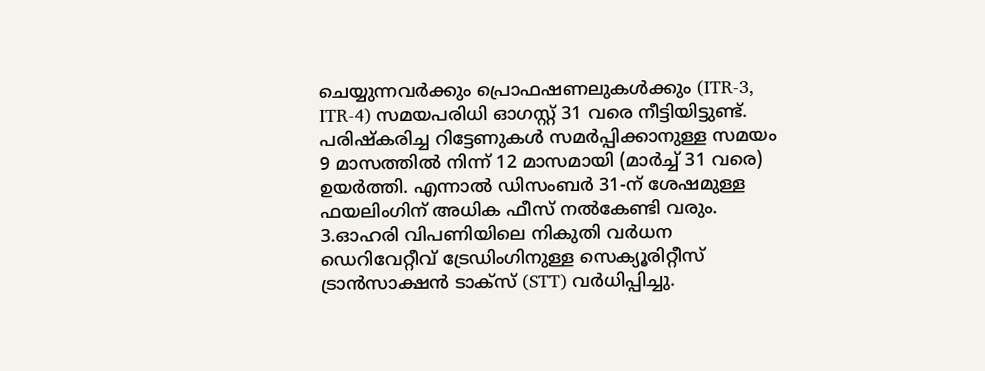ചെയ്യുന്നവർക്കും പ്രൊഫഷണലുകൾക്കും (ITR-3, ITR-4) സമയപരിധി ഓഗസ്റ്റ് 31 വരെ നീട്ടിയിട്ടുണ്ട്.
പരിഷ്കരിച്ച റിട്ടേണുകൾ സമർപ്പിക്കാനുള്ള സമയം 9 മാസത്തിൽ നിന്ന് 12 മാസമായി (മാർച്ച് 31 വരെ) ഉയർത്തി. എന്നാൽ ഡിസംബർ 31-ന് ശേഷമുള്ള ഫയലിംഗിന് അധിക ഫീസ് നൽകേണ്ടി വരും.
3.ഓഹരി വിപണിയിലെ നികുതി വർധന
ഡെറിവേറ്റീവ് ട്രേഡിംഗിനുള്ള സെക്യൂരിറ്റീസ് ട്രാൻസാക്ഷൻ ടാക്സ് (STT) വർധിപ്പിച്ചു.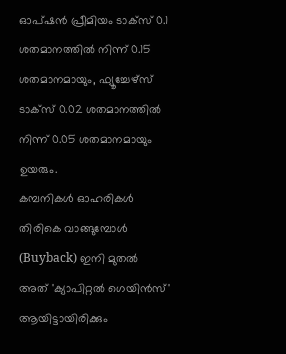ഓപ്ഷൻ പ്രീമിയം ടാക്സ് 0.1 ശതമാനത്തിൽ നിന്ന് 0.15 ശതമാനമായും, ഫ്യൂച്ചേഴ്സ് ടാക്സ് 0.02 ശതമാനത്തിൽ നിന്ന് 0.05 ശതമാനമായും ഉയരും.
കമ്പനികൾ ഓഹരികൾ തിരികെ വാങ്ങുമ്പോൾ (Buyback) ഇനി മുതൽ അത് 'ക്യാപിറ്റൽ ഗെയിൻസ്' ആയിട്ടായിരിക്കും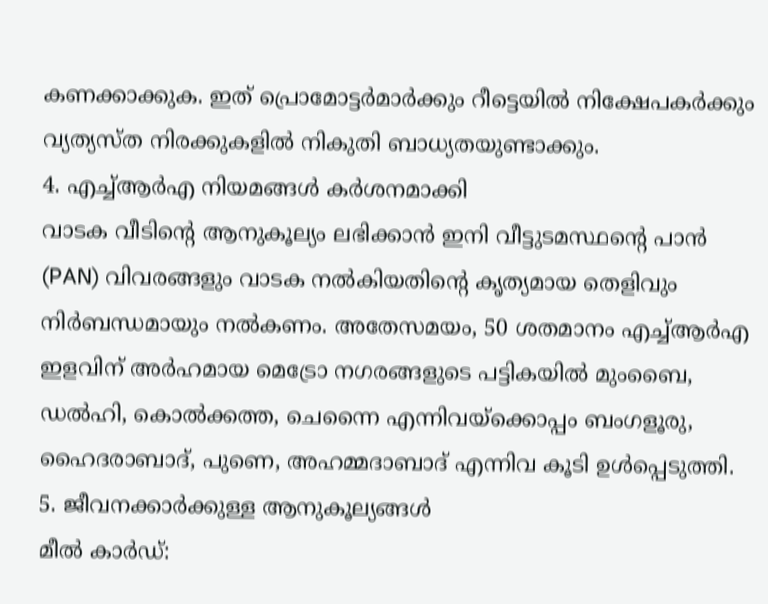കണക്കാക്കുക. ഇത് പ്രൊമോട്ടർമാർക്കും റീട്ടെയിൽ നിക്ഷേപകർക്കും വ്യത്യസ്ത നിരക്കുകളിൽ നികുതി ബാധ്യതയുണ്ടാക്കും.
4. എച്ച്ആർഎ നിയമങ്ങൾ കർശനമാക്കി
വാടക വീടിന്റെ ആനുകൂല്യം ലഭിക്കാൻ ഇനി വീട്ടുടമസ്ഥന്റെ പാൻ (PAN) വിവരങ്ങളും വാടക നൽകിയതിന്റെ കൃത്യമായ തെളിവും നിർബന്ധമായും നൽകണം. അതേസമയം, 50 ശതമാനം എച്ച്ആർഎ ഇളവിന് അർഹമായ മെട്രോ നഗരങ്ങളുടെ പട്ടികയിൽ മുംബൈ, ഡൽഹി, കൊൽക്കത്ത, ചെന്നൈ എന്നിവയ്ക്കൊപ്പം ബംഗളൂരു, ഹൈദരാബാദ്, പുണെ, അഹമ്മദാബാദ് എന്നിവ കൂടി ഉൾപ്പെടുത്തി.
5. ജീവനക്കാർക്കുള്ള ആനുകൂല്യങ്ങൾ
മീൽ കാർഡ്: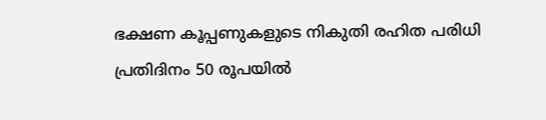ഭക്ഷണ കൂപ്പണുകളുടെ നികുതി രഹിത പരിധി പ്രതിദിനം 50 രൂപയിൽ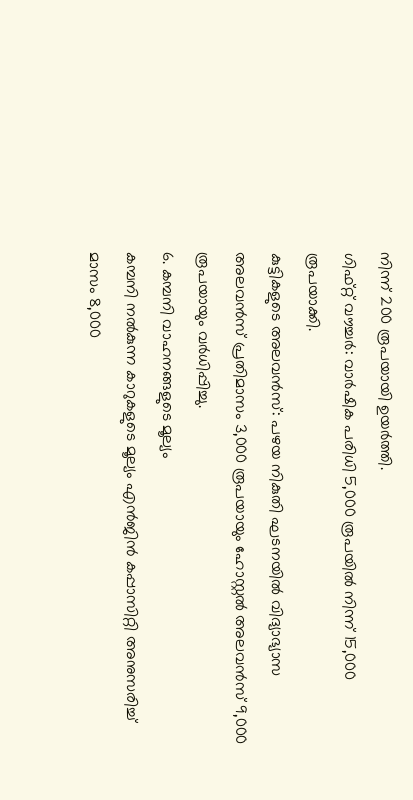നിന്ന് 200 രൂപയായി ഉയർത്തി.
ഗിഫ്റ്റ് വൗച്ചർ: വാർഷിക പരിധി 5,000 രൂപയിൽ നിന്ന് 15,000 രൂപയാക്കി.
കുട്ടികളുടെ അലവൻസ്: പഴയ നികുതി ഘടനയിൽ വിദ്യാഭ്യാസ അലവൻസ് പ്രതിമാസം 3,000 രൂപയായും ഹോസ്റ്റൽ അലവൻസ് 9,000 രൂപയായും വർധിപ്പിച്ചു.
6. കമ്പനി വാഹനങ്ങളുടെ മൂല്യം
കമ്പനി നൽകുന്ന കാറുകളുടെ മൂല്യം എൻജിൻ കപ്പാസിറ്റി അനുസരിച്ച് മാസം 8,000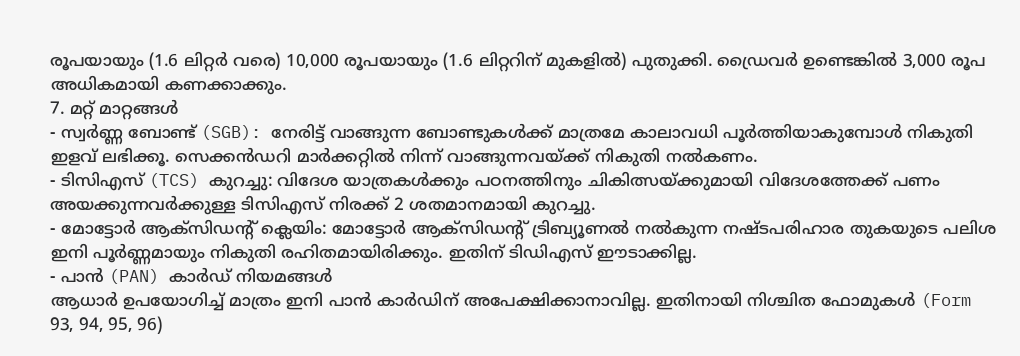രൂപയായും (1.6 ലിറ്റർ വരെ) 10,000 രൂപയായും (1.6 ലിറ്ററിന് മുകളിൽ) പുതുക്കി. ഡ്രൈവർ ഉണ്ടെങ്കിൽ 3,000 രൂപ അധികമായി കണക്കാക്കും.
7. മറ്റ് മാറ്റങ്ങൾ
- സ്വർണ്ണ ബോണ്ട് (SGB): നേരിട്ട് വാങ്ങുന്ന ബോണ്ടുകൾക്ക് മാത്രമേ കാലാവധി പൂർത്തിയാകുമ്പോൾ നികുതി ഇളവ് ലഭിക്കൂ. സെക്കൻഡറി മാർക്കറ്റിൽ നിന്ന് വാങ്ങുന്നവയ്ക്ക് നികുതി നൽകണം.
- ടിസിഎസ് (TCS) കുറച്ചു: വിദേശ യാത്രകൾക്കും പഠനത്തിനും ചികിത്സയ്ക്കുമായി വിദേശത്തേക്ക് പണം അയക്കുന്നവർക്കുള്ള ടിസിഎസ് നിരക്ക് 2 ശതമാനമായി കുറച്ചു.
- മോട്ടോർ ആക്സിഡന്റ് ക്ലെയിം: മോട്ടോർ ആക്സിഡന്റ് ട്രിബ്യൂണൽ നൽകുന്ന നഷ്ടപരിഹാര തുകയുടെ പലിശ ഇനി പൂർണ്ണമായും നികുതി രഹിതമായിരിക്കും. ഇതിന് ടിഡിഎസ് ഈടാക്കില്ല.
- പാൻ (PAN) കാർഡ് നിയമങ്ങൾ
ആധാർ ഉപയോഗിച്ച് മാത്രം ഇനി പാൻ കാർഡിന് അപേക്ഷിക്കാനാവില്ല. ഇതിനായി നിശ്ചിത ഫോമുകൾ (Form 93, 94, 95, 96)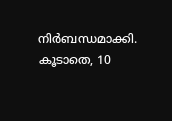നിർബന്ധമാക്കി. കൂടാതെ, 10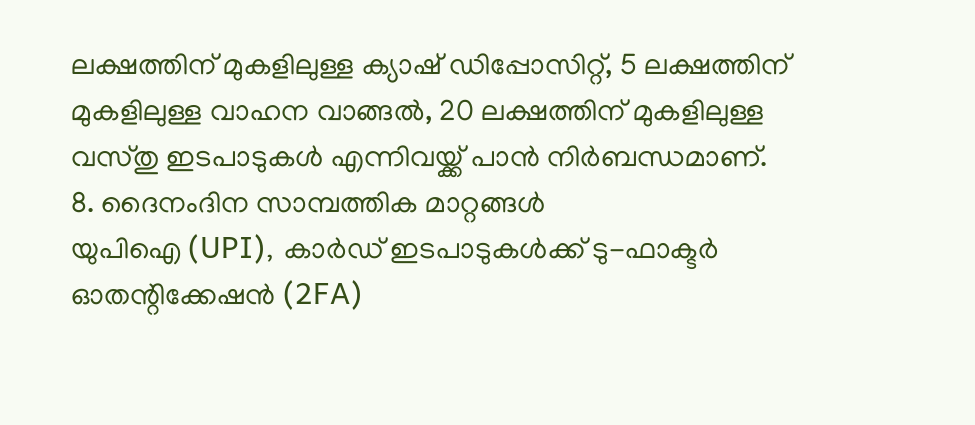ലക്ഷത്തിന് മുകളിലുള്ള ക്യാഷ് ഡിപ്പോസിറ്റ്, 5 ലക്ഷത്തിന് മുകളിലുള്ള വാഹന വാങ്ങൽ, 20 ലക്ഷത്തിന് മുകളിലുള്ള വസ്തു ഇടപാടുകൾ എന്നിവയ്ക്ക് പാൻ നിർബന്ധമാണ്.
8. ദൈനംദിന സാമ്പത്തിക മാറ്റങ്ങൾ
യുപിഐ (UPI), കാർഡ് ഇടപാടുകൾക്ക് ടു-ഫാക്ടർ ഓതന്റിക്കേഷൻ (2FA)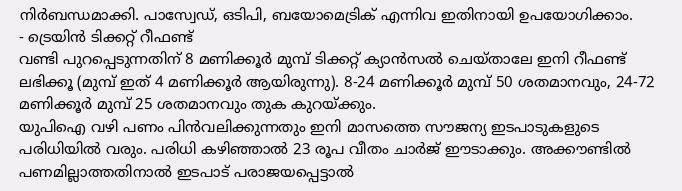നിർബന്ധമാക്കി. പാസ്വേഡ്, ഒടിപി, ബയോമെട്രിക് എന്നിവ ഇതിനായി ഉപയോഗിക്കാം.
- ട്രെയിൻ ടിക്കറ്റ് റീഫണ്ട്
വണ്ടി പുറപ്പെടുന്നതിന് 8 മണിക്കൂർ മുമ്പ് ടിക്കറ്റ് ക്യാൻസൽ ചെയ്താലേ ഇനി റീഫണ്ട് ലഭിക്കൂ (മുമ്പ് ഇത് 4 മണിക്കൂർ ആയിരുന്നു). 8-24 മണിക്കൂർ മുമ്പ് 50 ശതമാനവും, 24-72 മണിക്കൂർ മുമ്പ് 25 ശതമാനവും തുക കുറയ്ക്കും.
യുപിഐ വഴി പണം പിൻവലിക്കുന്നതും ഇനി മാസത്തെ സൗജന്യ ഇടപാടുകളുടെ പരിധിയിൽ വരും. പരിധി കഴിഞ്ഞാൽ 23 രൂപ വീതം ചാർജ് ഈടാക്കും. അക്കൗണ്ടിൽ പണമില്ലാത്തതിനാൽ ഇടപാട് പരാജയപ്പെട്ടാൽ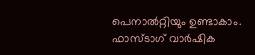പെനാൽറ്റിയും ഉണ്ടാകാം.
ഫാസ്ടാഗ് വാർഷിക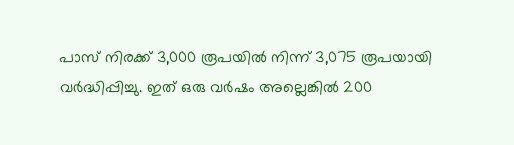പാസ് നിരക്ക് 3,000 രൂപയിൽ നിന്ന് 3,075 രൂപയായി വർദ്ധിപ്പിച്ചു. ഇത് ഒരു വർഷം അല്ലെങ്കിൽ 200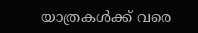യാത്രകൾക്ക് വരെ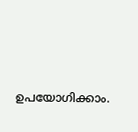ഉപയോഗിക്കാം.